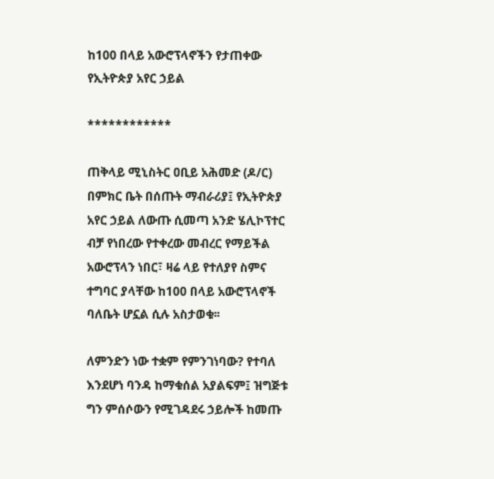ከ100 በላይ አውሮፕላኖችን የታጠቀው የኢትዮጵያ አየር ኃይል

************

ጠቅላይ ሚኒስትር ዐቢይ አሕመድ (ዶ/ር) በምክር ቤት በሰጡት ማብራሪያ፤ የኢትዮጵያ አየር ኃይል ለውጡ ሲመጣ አንድ ሄሊኮፕተር ብቻ የነበረው የተቀረው መብረር የማይችል አውሮፕላን ነበር፣ ዛሬ ላይ የተለያየ ስምና ተግባር ያላቸው ከ100 በላይ አውሮፕላኖች ባለቤት ሆኗል ሲሉ አስታወቁ፡፡

ለምንድን ነው ተቋም የምንገነባው? የተባለ እንደሆነ ባንዳ ከማቁሰል አያልፍም፤ ዝግጅቱ ግን ምሰሶውን የሚገዳደሩ ኃይሎች ከመጡ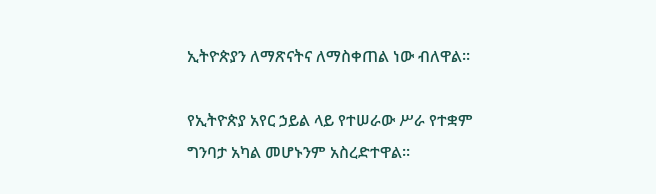ኢትዮጵያን ለማጽናትና ለማስቀጠል ነው ብለዋል፡፡

የኢትዮጵያ አየር ኃይል ላይ የተሠራው ሥራ የተቋም ግንባታ አካል መሆኑንም አስረድተዋል።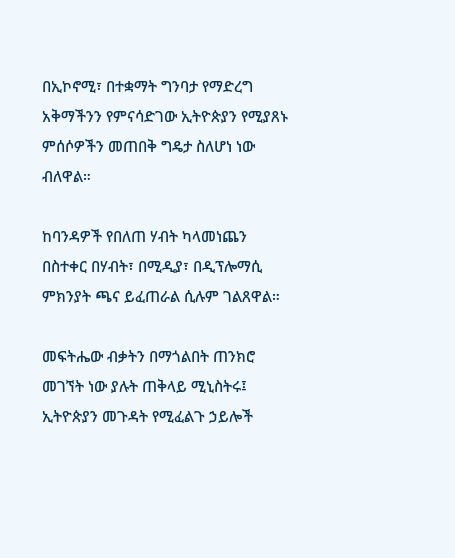በኢኮኖሚ፣ በተቋማት ግንባታ የማድረግ አቅማችንን የምናሳድገው ኢትዮጵያን የሚያጸኑ ምሰሶዎችን መጠበቅ ግዴታ ስለሆነ ነው ብለዋል።

ከባንዳዎች የበለጠ ሃብት ካላመነጨን በስተቀር በሃብት፣ በሚዲያ፣ በዲፕሎማሲ ምክንያት ጫና ይፈጠራል ሲሉም ገልጸዋል።

መፍትሔው ብቃትን በማጎልበት ጠንክሮ መገኘት ነው ያሉት ጠቅላይ ሚኒስትሩ፤ ኢትዮጵያን መጉዳት የሚፈልጉ ኃይሎች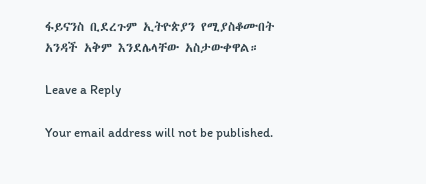ፋይናንስ ቢደረጉም ኢትዮጵያን የሚያስቆሙበት አንዳች አቅም እንደሌላቸው አስታውቀዋል።

Leave a Reply

Your email address will not be published.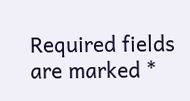Required fields are marked *